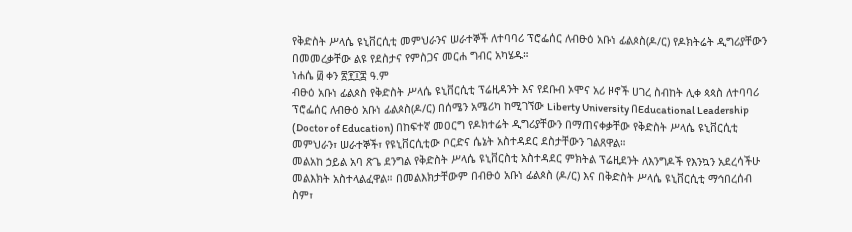የቅድስት ሥላሴ ዩኒቨርሲቲ መምህራንና ሠራተኞች ለተባባሪ ፕሮፌሰር ለብፁዕ አቡነ ፊልጶስ(ዶ/ር) የዶክትሬት ዲግሪያቸውን በመመረቃቸው ልዩ የደስታና የምስጋና መርሐ ግብር አካሄዱ።
ነሐሴ ፴ ቀን ፳፻፲፰ ዓ.ም
ብፁዕ አቡነ ፊልጶስ የቅድስት ሥላሴ ዩኒቨርሲቲ ፕሬዚዳንት እና የደቡብ ኦሞና አሪ ዞኖች ሀገረ ስብከት ሊቀ ጳጳስ ለተባባሪ ፕሮፌሰር ለብፁዕ አቡነ ፊልጶስ(ዶ/ር) በሰሜን አሜሪካ ከሚገኘው Liberty University በEducational Leadership (Doctor of Education) በከፍተኛ መዐርግ የዶክተሬት ዲግሪያቸውን በማጠናቀቃቸው የቅድስት ሥላሴ ዩኒቨርሲቲ መምህራን፣ ሠራተኞች፣ የዩኒቨርሲቲው ቦርድና ሴኔት አስተዳደር ደስታቸውን ገልጸዋል።
መልአከ ኃይል አባ ጽጌ ደንግል የቅድስት ሥላሴ ዩኒቨርስቲ አስተዳደር ምክትል ፕሬዚደንት ለእንግዶች የእንኳን አደረሳችሁ መልእክት አስተላልፈዋል። በመልእክታቸውም በብፁዕ አቡነ ፊልጶስ (ዶ/ር) እና በቅድስት ሥላሴ ዩኒቨርሲቲ ማኅበረሰብ ስም፣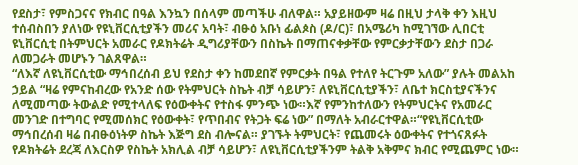የደስታ፣ የምስጋናና የክብር በዓል እንኳን በሰላም መጣችሁ ብለዋል። አያይዘውም ዛሬ በዚህ ታላቅ ቀን እዚህ ተሰብስበን ያለነው የዩኒቨርሲቲያችን መሪና አባት፣ ብፁዕ አቡነ ፊልጶስ (ዶ/ር)፣ በአሜሪካ ከሚገኘው ሊበርቲ ዩኒቨርሲቲ በትምህርት አመራር የዶክትሬት ዲግሪያቸውን በስኬት በማጠናቀቃቸው የምርቃታቸውን ደስታ በጋራ ለመጋራት መሆኑን ገልጸዋል።
“ለእኛ ለዩኒቨርሲቲው ማኅበረሰብ ይህ የደስታ ቀን ከመደበኛ የምርቃት በዓል የተለየ ትርጉም አለው” ያሉት መልአከ ኃይል “ዛሬ የምናከብረው የአንድ ሰው የትምህርት ስኬት ብቻ ሳይሆን፣ ለዩኒቨርሲቲያችን፣ ለቤተ ክርስቲያናችንና ለሚመጣው ትውልድ የሚተላለፍ የዕውቀትና የተስፋ ምንጭ ነው።እኛ የምንከተለውን የትምህርትና የአመራር መንገድ በተግባር የሚመሰክር የዕውቀት፣ የጥበብና የትጋት ፍሬ ነው” በማለት አብራርተዋል።“የዩኒቨርሲቲው ማኅበረሰብ ዛሬ በብፁዕነትዎ ስኬት እጅግ ደስ ብሎናል። ያገኙት ትምህርት፣ የጨመሩት ዕውቀትና የተጎናጸፉት የዶክትሬት ደረጃ ለእርስዎ የስኬት አክሊል ብቻ ሳይሆን፣ ለዩኒቨርሲቲያችንም ትልቅ አቅምና ክብር የሚጨምር ነው።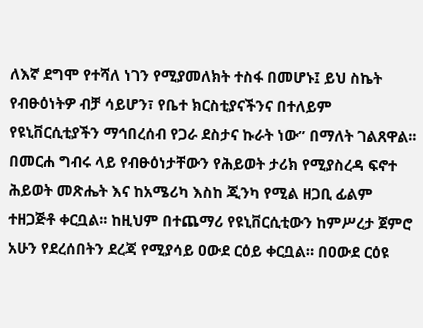ለእኛ ደግሞ የተሻለ ነገን የሚያመለክት ተስፋ በመሆኑ፤ ይህ ስኬት የብፁዕነትዎ ብቻ ሳይሆን፣ የቤተ ክርስቲያናችንና በተለይም የዩኒቨርሲቲያችን ማኅበረሰብ የጋራ ደስታና ኩራት ነው” በማለት ገልጸዋል፡፡
በመርሐ ግብሩ ላይ የብፁዕነታቸውን የሕይወት ታሪክ የሚያስረዳ ፍኖተ ሕይወት መጽሔት እና ከአሜሪካ እስከ ጂንካ የሚል ዘጋቢ ፊልም ተዘጋጅቶ ቀርቧል፡፡ ከዚህም በተጨማሪ የዩኒቨርሲቲውን ከምሥረታ ጀምሮ አሁን የደረሰበትን ደረጃ የሚያሳይ ዐውደ ርዕይ ቀርቧል። በዐውደ ርዕዩ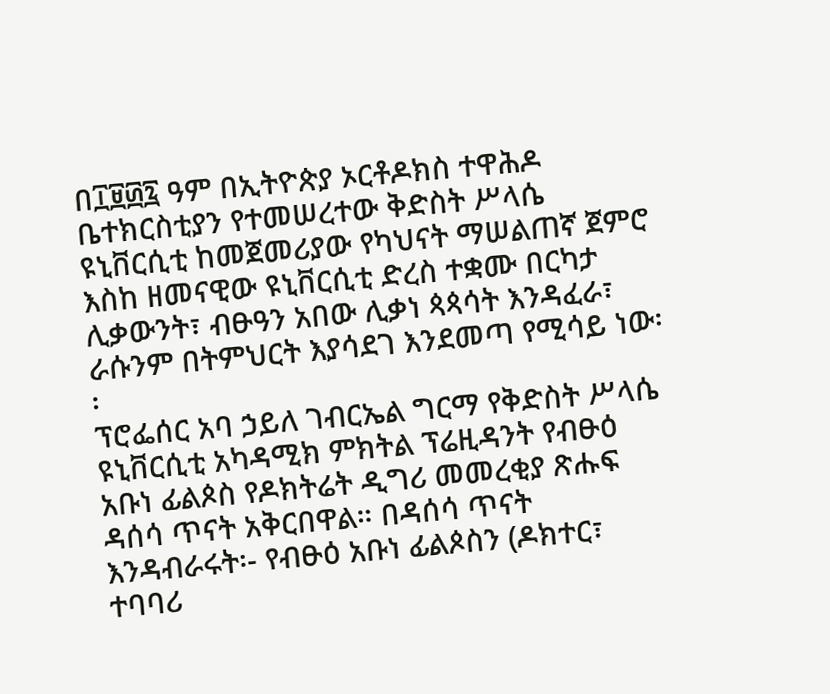በ፲፱፴፯ ዓም በኢትዮጵያ ኦርቶዶክስ ተዋሕዶ ቤተክርስቲያን የተመሠረተው ቅድስት ሥላሴ ዩኒቨርሲቲ ከመጀመሪያው የካህናት ማሠልጠኛ ጀምሮ እስከ ዘመናዊው ዩኒቨርሲቲ ድረስ ተቋሙ በርካታ ሊቃውንት፣ ብፁዓን አበው ሊቃነ ጳጳሳት እንዳፈራ፣ ራሱንም በትምህርት እያሳደገ እንደመጣ የሚሳይ ነው፡፡
ፕሮፌሰር አባ ኃይለ ገብርኤል ግርማ የቅድስት ሥላሴ ዩኒቨርሲቲ አካዳሚክ ምክትል ፕሬዚዳንት የብፁዕ አቡነ ፊልጶስ የዶክትሬት ዲግሪ መመረቂያ ጽሑፍ ዳሰሳ ጥናት አቅርበዋል። በዳሰሳ ጥናት እንዳብራሩት፡- የብፁዕ አቡነ ፊልጶስን (ዶክተር፣ ተባባሪ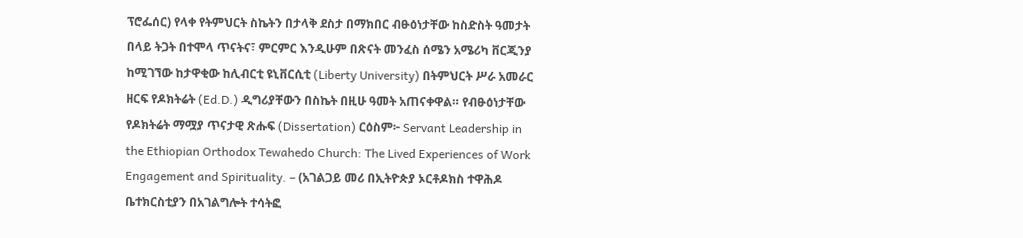ፕሮፌሰር) የላቀ የትምህርት ስኬትን በታላቅ ደስታ በማክበር ብፁዕነታቸው ከስድስት ዓመታት በላይ ትጋት በተሞላ ጥናትና፣ ምርምር እንዲሁም በጽናት መንፈስ ሰሜን አሜሪካ ቨርጂንያ ከሚገኘው ከታዋቂው ከሊብርቲ ዩኒቨርሲቲ (Liberty University) በትምህርት ሥራ አመራር ዘርፍ የዶክትሬት (Ed.D.) ዲግሪያቸውን በስኬት በዚሁ ዓመት አጠናቀዋል። የብፁዕነታቸው የዶክትሬት ማሟያ ጥናታዊ ጽሑፍ (Dissertation) ርዕስም፦ Servant Leadership in the Ethiopian Orthodox Tewahedo Church: The Lived Experiences of Work Engagement and Spirituality. – (አገልጋይ መሪ በኢትዮጵያ ኦርቶዶክስ ተዋሕዶ ቤተክርስቲያን በአገልግሎት ተሳትፎ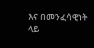እና በመንፈሳዊነት ላይ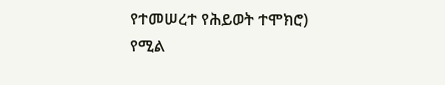የተመሠረተ የሕይወት ተሞክሮ) የሚል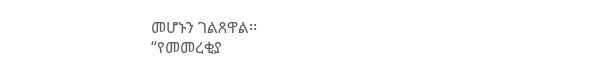መሆኑን ገልጸዋል፡፡
“የመመረቂያ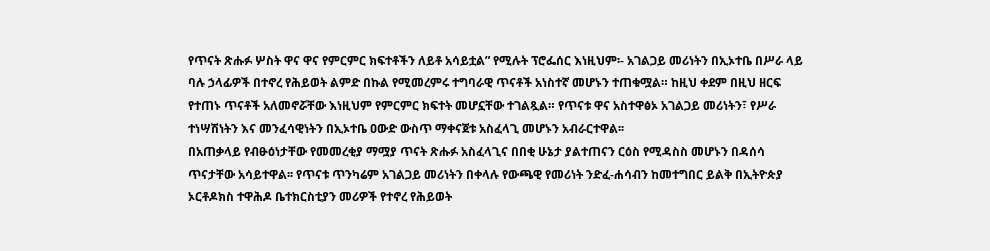የጥናት ጽሑፉ ሦስት ዋና ዋና የምርምር ክፍተቶችን ለይቶ አሳይቷል” የሚሉት ፕሮፌሰር እነዚህም፡- አገልጋይ መሪነትን በኢኦተቤ በሥራ ላይ ባሉ ኃላፊዎች በተኖረ የሕይወት ልምድ በኩል የሚመረምሩ ተግባራዊ ጥናቶች አነስተኛ መሆኑን ተጠቁሟል። ከዚህ ቀደም በዚህ ዘርፍ የተጠኑ ጥናቶች አለመኖሯቸው እነዚህም የምርምር ክፍተት መሆኗቸው ተገልጿል። የጥናቱ ዋና አስተዋፅኦ አገልጋይ መሪነትን፣ የሥራ ተነሣሽነትን እና መንፈሳዊነትን በኢኦተቤ ዐውድ ውስጥ ማቀናጀቱ አስፈላጊ መሆኑን አብራርተዋል፡፡
በአጠቃላይ የብፁዕነታቸው የመመረቂያ ማሟያ ጥናት ጽሑፉ አስፈላጊና በበቂ ሁኔታ ያልተጠናን ርዕስ የሚዳስስ መሆኑን በዳሰሳ ጥናታቸው አሳይተዋል፡፡ የጥናቱ ጥንካሬም አገልጋይ መሪነትን በቀላሉ የውጫዊ የመሪነት ንድፈ-ሐሳብን ከመተግበር ይልቅ በኢትዮጵያ ኦርቶዶክስ ተዋሕዶ ቤተክርስቲያን መሪዎች የተኖረ የሕይወት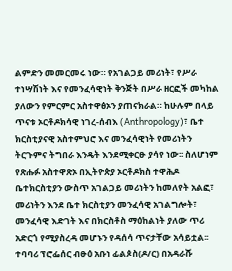ልምድን መመርመሩ ነው። የአገልጋይ መሪነት፣ የሥራ ተነሣሽነት እና የመንፈሳዊነት ቅንጅት በሥራ ዘርፎች መካከል ያለውን የምርምር አስተዋፅኦን ያጠናክራል። ከሁሉም በላይ ጥናቱ ኦርቶዶክሳዊ ነገረ-ሰብእ (Anthropology)፣ ቤተ ክርስቲያናዊ አስተምህሮ እና መንፈሳዊነት የመሪነትን ትርጉምና ትግበራ እንዴት እንደሚቀርፁ ያሳየ ነው፡፡ ስለሆነም የጽሑፉ አስተዋጽኦ በኢትዮጵያ ኦርቶዶክስ ተዋሕዶ ቤተክርስቲያን ውስጥ አገልጋይ መሪነትን ከመለየት አልፎ፣ መሪነትን እንደ ቤተ ክርስቲያን መንፈሳዊ አገልግሎት፣ መንፈሳዊ እድገት እና በክርስቶስ ማዕከልነት ያለው ጥሪ አድርጎ የሚያስረዳ መሆኑን የዳሰሳ ጥናታቸው አሳይቷል፡፡
ተባባሪ ፕሮፌሰር ብፁዕ አቡነ ፊልጶስ(ዶ/ር) በአዳራሹ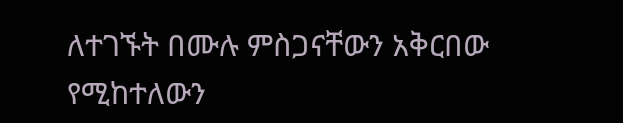ለተገኙት በሙሉ ምስጋናቸውን አቅርበው የሚከተለውን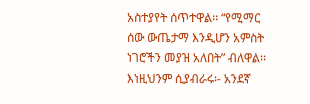አስተያየት ሰጥተዋል፡፡ “የሚማር ሰው ውጤታማ እንዲሆን አምስት ነገሮችን መያዝ አለበት” ብለዋል፡፡ እነዚህንም ሲያብራሩ፡- አንደኛ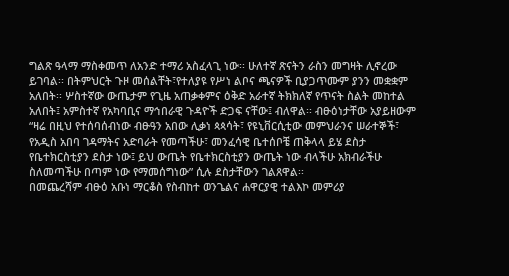ግልጽ ዓላማ ማስቀመጥ ለአንድ ተማሪ አስፈላጊ ነው፡፡ ሁለተኛ ጽናትን ራስን መግዛት ሊኖረው ይገባል፡፡ በትምህርት ጉዞ መሰልቸት፣የተለያዩ የሥነ ልቦና ጫናዎች ቢያጋጥሙም ያንን መቋቋም አለበት፡፡ ሦስተኛው ውጤታም የጊዜ አጠቃቀምና ዕቅድ አራተኛ ትክክለኛ የጥናት ስልት መከተል አለበት፤ አምስተኛ የአካባቢና ማኅበራዊ ጉዳዮች ድጋፍ ናቸው፤ ብለዋል፡፡ ብፁዕነታቸው አያይዘውም “ዛሬ በዚህ የተሰባሰብነው ብፁዓን አበው ሊቃነ ጳጳሳት፣ የዩኒቨርሲቲው መምህራንና ሠራተኞች፣ የአዲስ አበባ ገዳማትና አድባራት የመጣችሁ፣ መንፈሳዊ ቤተሰቦቼ ጠቅላላ ይሄ ደስታ የቤተክርስቲያን ደስታ ነው፤ ይህ ውጤት የቤተክርስቲያን ውጤት ነው ብላችሁ አክብራችሁ ስለመጣችሁ በጣም ነው የማመሰግነው” ሲሉ ደስታቸውን ገልጸዋል፡፡
በመጨረሻም ብፁዕ አቡነ ማርቆስ የስብከተ ወንጌልና ሐዋርያዊ ተልእኮ መምሪያ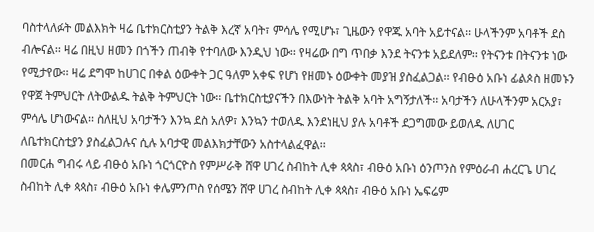ባስተላለፉት መልእክት ዛሬ ቤተክርስቲያን ትልቅ እረኛ አባት፣ ምሳሌ የሚሆኑ፣ ጊዜውን የዋጁ አባት አይተናል፡፡ ሁላችንም አባቶች ደስ ብሎናል፡፡ ዛሬ በዚህ ዘመን በጎችን ጠብቅ የተባለው እንዲህ ነው፡፡ የዛሬው በግ ጥበቃ እንደ ትናንቱ አይደለም፡፡ የትናንቱ በትናንቱ ነው የሚታየው፡፡ ዛሬ ደግሞ ከሀገር በቀል ዕውቀት ጋር ዓለም አቀፍ የሆነ የዘመኑ ዕውቀት መያዝ ያስፈልጋል፡፡ የብፁዕ አቡነ ፊልጶስ ዘመኑን የዋጀ ትምህርት ለትውልዱ ትልቅ ትምህርት ነው፡፡ ቤተክርስቲያናችን በእውነት ትልቅ አባት አግኝታለች፡፡ አባታችን ለሁላችንም አርአያ፣ ምሳሌ ሆነውናል፡፡ ስለዚህ አባታችን እንኳ ደስ አለዎ፣ እንኳን ተወለዱ እንደነዚህ ያሉ አባቶች ደጋግመው ይወለዱ ለሀገር ለቤተክርስቲያን ያስፈልጋሉና ሲሉ አባታዊ መልእክታቸውን አስተላልፈዋል፡፡
በመርሐ ግብሩ ላይ ብፁዕ አቡነ ጎርጎርዮስ የምሥራቅ ሸዋ ሀገረ ስብከት ሊቀ ጳጳስ፣ ብፁዕ አቡነ ዕንጦንስ የምዕራብ ሐረርጌ ሀገረ ስብከት ሊቀ ጳጳስ፣ ብፁዕ አቡነ ቀሌምንጦስ የሰሜን ሸዋ ሀገረ ስብከት ሊቀ ጳጳስ፣ ብፁዕ አቡነ ኤፍሬም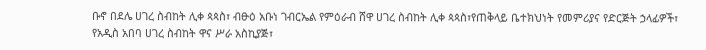ቡኖ በደሌ ሀገረ ስብከት ሊቀ ጳጳስ፣ ብፁዕ አቡነ ገብርኤል የምዕራብ ሸዋ ሀገረ ስብከት ሊቀ ጳጳስ፣የጠቅላይ ቤተክህነት የመምሪያና የድርጅት ኃላፊዎች፣ የአዲስ አበባ ሀገረ ስብከት ዋና ሥራ አስኪያጅ፣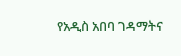የአዲስ አበባ ገዳማትና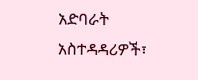አድባራት አስተዳዳሪዎች፣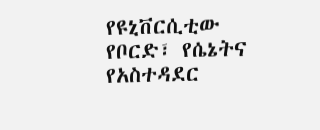የዩኒቨርሲቲው የቦርድ፣ የሴኔትና የአስተዳደር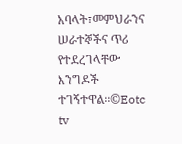አባላት፣መምህራንና ሠራተኞችና ጥሪ የተደረገላቸው እንግዶች ተገኝተዋል፡፡©Eotc tv